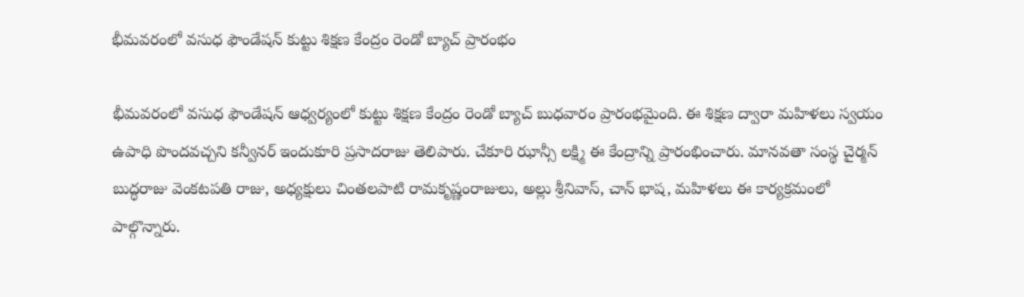భీమవరంలో వసుధ ఫౌండేషన్ కుట్టు శిక్షణ కేంద్రం రెండో బ్యాచ్ ప్రారంభం

భీమవరంలో వసుధ ఫౌండేషన్ ఆధ్వర్యంలో కుట్టు శిక్షణ కేంద్రం రెండో బ్యాచ్ బుధవారం ప్రారంభమైంది. ఈ శిక్షణ ద్వారా మహిళలు స్వయం ఉపాధి పొందవచ్చని కన్వీనర్ ఇందుకూరి ప్రసాదరాజు తెలిపారు. చేకూరి ఝాన్సీ లక్ష్మి ఈ కేంద్రాన్ని ప్రారంభించారు. మానవతా సంస్థ చైర్మన్ బుద్ధరాజు వెంకటపతి రాజు, అధ్యక్షులు చింతలపాటి రామకృష్ణంరాజులు, అల్లు శ్రీనివాస్, చాన్ భాష, మహిళలు ఈ కార్యక్రమంలో పాల్గొన్నారు.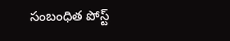సంబంధిత పోస్ట్